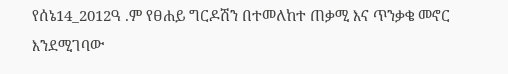የሰኔ14_2012ዓ .ም የፀሐይ ግርዶሽን በተመለከተ ጠቃሚ እና ጥንቃቄ መኖር እንደሚገባው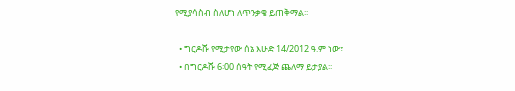የሚያሳስብ ስለሆነ ለጥንቃቄ ይጠቅማል፡፡

  • ግርዶሹ የሚታየው ሰኔ እሁድ 14/2012 ዓ.ም ነው፣
  • በግርዶሹ 6፡00 ሰዓት የሚፈጅ ጨለማ ይታያል፡፡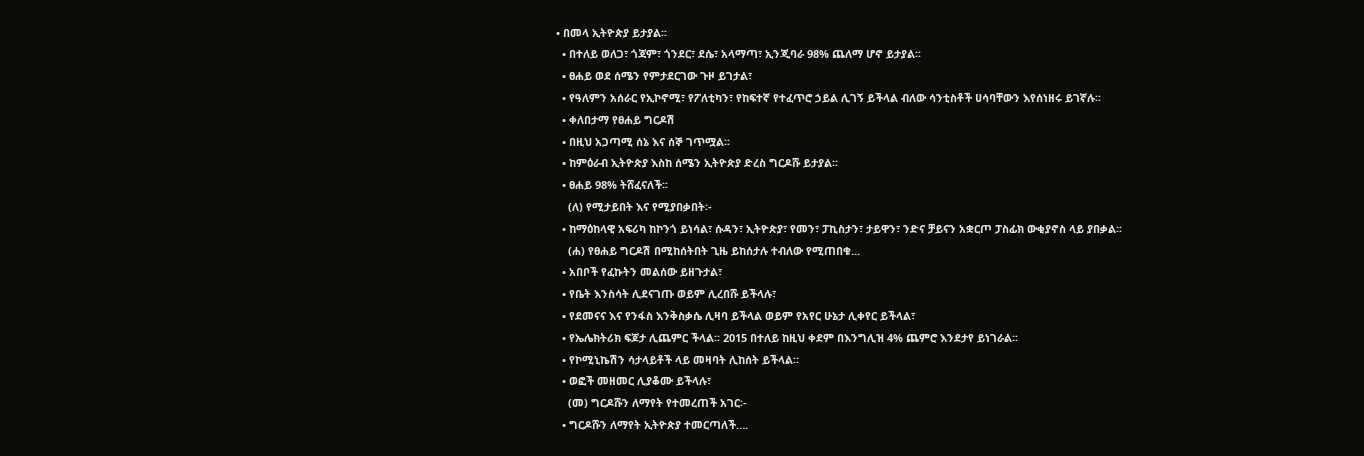• በመላ ኢትዮጵያ ይታያል፡፡
  • በተለይ ወለጋ፣ ጎጃም፣ ጎንደር፣ ደሴ፣ አላማጣ፣ ኢንጂባራ 98% ጨለማ ሆኖ ይታያል፡፡
  • ፀሐይ ወደ ሰሜን የምታደርገው ጉዞ ይገታል፣
  • የዓለምን አሰራር የኢኮኖሚ፣ የፖለቲካን፣ የከፍተኛ የተፈጥሮ ኃይል ሊገኝ ይችላል ብለው ሳንቲስቶች ሀሳባቸውን እየሰነዘሩ ይገኛሉ፡፡
  • ቀለበታማ የፀሐይ ግርዶሽ
  • በዚህ አጋጣሚ ሰኔ እና ሰኞ ገጥሟል፡፡
  • ከምዕራብ ኢትዮጵያ እስከ ሰሜን ኢትዮጵያ ድረስ ግርዶሹ ይታያል፡፡
  • ፀሐይ 98% ትሸፈናለች፡፡
    (ለ) የሚታይበት እና የሚያበቃበት፡-
  • ከማዕከላዊ አፍሪካ ከኮንጎ ይነሳል፣ ሱዳን፣ ኢትዮጵያ፣ የመን፣ ፓኪስታን፣ ታይዋን፣ ንድና ቻይናን አቋርጦ ፓስፊክ ውቂያኖስ ላይ ያበቃል፡፡
    (ሐ) የፀሐይ ግርዶሽ በሚከሰትበት ጊዜ ይከሰታሉ ተብለው የሚጠበቁ…
  • አበቦች የፈኩትን መልሰው ይዘጉታል፣
  • የቤት እንስሳት ሊደናገጡ ወይም ሊረበሹ ይችላሉ፣
  • የደመናና እና የንፋስ እንቅስቃሴ ሊዛባ ይችላል ወይም የአየር ሁኔታ ሊቀየር ይችላል፣
  • የኤሌክትሪክ ፍጆታ ሊጨምር ችላል፡፡ 2015 በተለይ ከዚህ ቀደም በእንግሊዝ 4% ጨምሮ እንደታየ ይነገራል፡፡
  • የኮሚኒኬሽን ሳታላይቶች ላይ መዛባት ሊከሰት ይችላል፡፡
  • ወፎች መዘመር ሊያቆሙ ይችላሉ፣
    (መ) ግርዶሹን ለማየት የተመረጠች አገር፡-
  • ግርዶሹን ለማየት ኢትዮጵያ ተመርጣለች….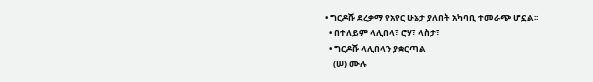• ግርዶሹ ደረቃማ የአየር ሁኔታ ያለበት አካባቢ ተመራጭ ሆኗል፡፡
  • በተለይም ላሊበላ፣ ሮሃ፣ ላስታ፣
  • ግርዶሹ ላሊበላን ያቋርጣል
    (ሠ) ሙሉ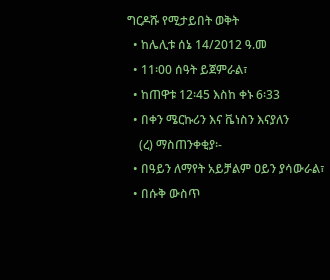ግርዶሹ የሚታይበት ወቅት
  • ከሌሊቱ ሰኔ 14/2012 ዓ.መ
  • 11፡00 ሰዓት ይጀምራል፣
  • ከጠዋቱ 12፡45 እስከ ቀኑ 6፡33
  • በቀን ሜርኩሪን እና ቬነስን እናያለን
    (ረ) ማስጠንቀቂያ፡-
  • በዓይን ለማየት አይቻልም ዐይን ያሳውራል፣
  • በሱቅ ውስጥ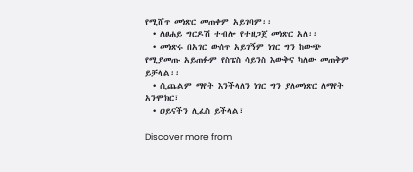የሚሸጥ መነጽር መጠቀም አይገባም፡፡
  • ለፀሐይ ግርዶሽ ተብሎ የተዘጋጀ መነጽር አለ፡፡
  • መነጽሩ በአገር ውሰጥ አይገኝም ነገር ግን ከውጭ የሚያመጡ አይጠፉም የስፔስ ሳይንስ እውቅና ካለው መጠቅም ይቻላል፡፡
  • ሲጨልም ማየት እንችላለን ነገር ግን ያለመነጽር ለማየት አንሞክር፣
  • ዐይናችን ሊፈስ ይችላል፣

Discover more from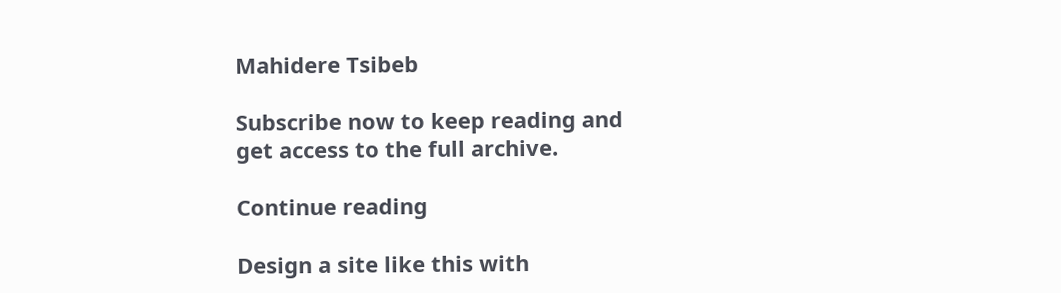Mahidere Tsibeb

Subscribe now to keep reading and get access to the full archive.

Continue reading

Design a site like this with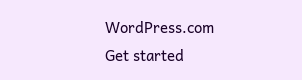WordPress.com
Get started